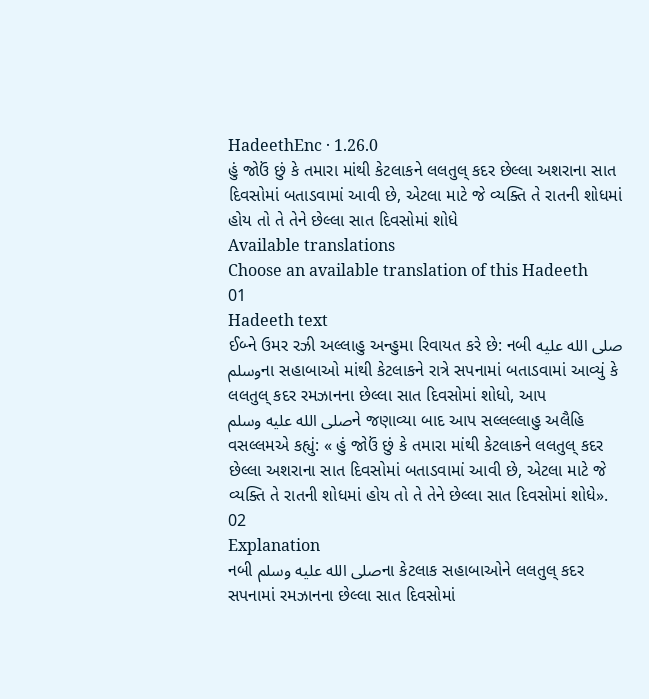HadeethEnc · 1.26.0
હું જોઉં છું કે તમારા માંથી કેટલાકને લલતુલ્ કદર છેલ્લા અશરાના સાત દિવસોમાં બતાડવામાં આવી છે, એટલા માટે જે વ્યક્તિ તે રાતની શોધમાં હોય તો તે તેને છેલ્લા સાત દિવસોમાં શોધે
Available translations
Choose an available translation of this Hadeeth
01
Hadeeth text
ઈબ્ને ઉમર રઝી અલ્લાહુ અન્હુમા રિવાયત કરે છે: નબી صلى الله عليه وسلمના સહાબાઓ માંથી કેટલાકને રાત્રે સપનામાં બતાડવામાં આવ્યું કે લલતુલ્ કદર રમઝાનના છેલ્લા સાત દિવસોમાં શોધો, આપ
صلى الله عليه وسلمને જણાવ્યા બાદ આપ સલ્લલ્લાહુ અલૈહિ વસલ્લમએ કહ્યું: « હું જોઉં છું કે તમારા માંથી કેટલાકને લલતુલ્ કદર છેલ્લા અશરાના સાત દિવસોમાં બતાડવામાં આવી છે, એટલા માટે જે વ્યક્તિ તે રાતની શોધમાં હોય તો તે તેને છેલ્લા સાત દિવસોમાં શોધે».
02
Explanation
નબી صلى الله عليه وسلمના કેટલાક સહાબાઓને લલતુલ્ કદર સપનામાં રમઝાનના છેલ્લા સાત દિવસોમાં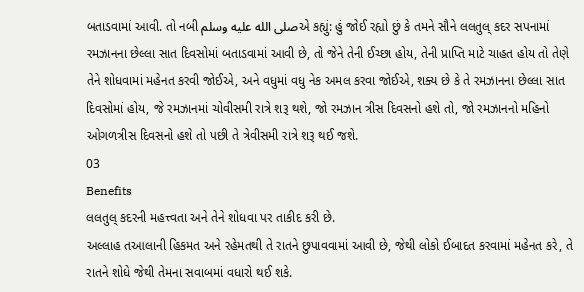બતાડવામાં આવી. તો નબી صلى الله عليه وسلمએ કહ્યું: હું જોઈ રહ્યો છું કે તમને સૌને લલતુલ્ કદર સપનામાં રમઝાનના છેલ્લા સાત દિવસોમાં બતાડવામાં આવી છે, તો જેને તેની ઈચ્છા હોય, તેની પ્રાપ્તિ માટે ચાહત હોય તો તેણે તેને શોધવામાં મહેનત કરવી જોઈએ, અને વધુમાં વધુ નેક અમલ કરવા જોઈએ, શક્ય છે કે તે રમઝાનના છેલ્લા સાત દિવસોમાં હોય, જે રમઝાનમાં ચોવીસમી રાત્રે શરૂ થશે, જો રમઝાન ત્રીસ દિવસનો હશે તો, જો રમઝાનનો મહિનો ઓગળત્રીસ દિવસનો હશે તો પછી તે ત્રેવીસમી રાત્રે શરૂ થઈ જશે.
03
Benefits
લલતુલ્ કદરની મહત્ત્વતા અને તેને શોધવા પર તાકીદ કરી છે.
અલ્લાહ તઆલાની હિકમત અને રહેમતથી તે રાતને છુપાવવામાં આવી છે, જેથી લોકો ઈબાદત કરવામાં મહેનત કરે, તે રાતને શોધે જેથી તેમના સવાબમાં વધારો થઈ શકે.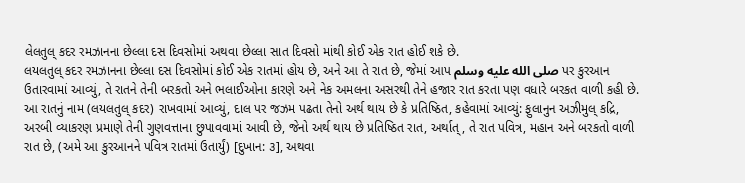લેલતુલ્ કદર રમઝાનના છેલ્લા દસ દિવસોમાં અથવા છેલ્લા સાત દિવસો માંથી કોઈ એક રાત હોઈ શકે છે.
લયલતુલ્ કદર રમઝાનના છેલ્લા દસ દિવસોમાં કોઈ એક રાતમાં હોય છે, અને આ તે રાત છે, જેમાં આપ صلى الله عليه وسلم પર કુરઆન ઉતારવામાં આવ્યું, તે રાતને તેની બરકતો અને ભલાઈઓના કારણે અને નેક અમલના અસરથી તેને હજાર રાત કરતા પણ વધારે બરકત વાળી કહી છે.
આ રાતનું નામ (લયલતુલ્ કદર) રાખવામાં આવ્યું, દાલ પર જઝમ પઢતા તેનો અર્થ થાય છે કે પ્રતિષ્ઠિત, કહેવામાં આવ્યું: ફુલાનુન અઝીમુલ્ કદ્રિ, અરબી વ્યાકરણ પ્રમાણે તેની ગુણવત્તાના છુપાવવામાં આવી છે, જેનો અર્થ થાય છે પ્રતિષ્ઠિત રાત, અર્થાત્, તે રાત પવિત્ર, મહાન અને બરકતો વાળી રાત છે, (અમે આ કુરઆનને પવિત્ર રાતમાં ઉતાર્યું) [દુખાન: ૩], અથવા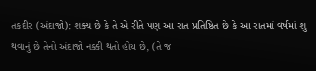તકદીર (અંદાજો): શક્ય છે કે તે એ રીતે પણ આ રાત પ્રતિષ્ઠિત છે કે આ રાતમાં વર્ષમાં શુ થવાનું છે તેનો અંદાજો નક્કી થતો હોય છે, (તે જ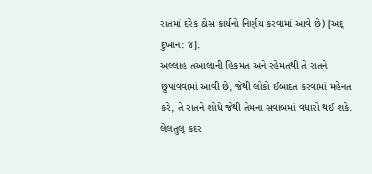રાતમાં દરેક ઠોસ કાર્યનો નિર્ણય કરવામાં આવે છે) [અદ્ દુખાન: ૪].
અલ્લાહ તઆલાની હિકમત અને રહેમતથી તે રાતને છુપાવવામાં આવી છે, જેથી લોકો ઈબાદત કરવામાં મહેનત કરે, તે રાતને શોધે જેથી તેમના સવાબમાં વધારો થઈ શકે.
લેલતુલ્ કદર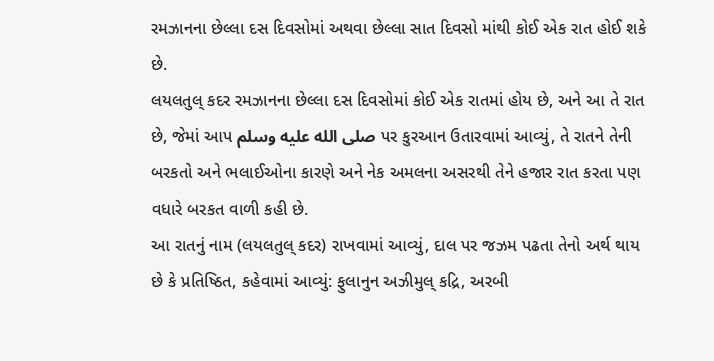રમઝાનના છેલ્લા દસ દિવસોમાં અથવા છેલ્લા સાત દિવસો માંથી કોઈ એક રાત હોઈ શકે છે.
લયલતુલ્ કદર રમઝાનના છેલ્લા દસ દિવસોમાં કોઈ એક રાતમાં હોય છે, અને આ તે રાત છે, જેમાં આપ صلى الله عليه وسلم પર કુરઆન ઉતારવામાં આવ્યું, તે રાતને તેની બરકતો અને ભલાઈઓના કારણે અને નેક અમલના અસરથી તેને હજાર રાત કરતા પણ વધારે બરકત વાળી કહી છે.
આ રાતનું નામ (લયલતુલ્ કદર) રાખવામાં આવ્યું, દાલ પર જઝમ પઢતા તેનો અર્થ થાય છે કે પ્રતિષ્ઠિત, કહેવામાં આવ્યું: ફુલાનુન અઝીમુલ્ કદ્રિ, અરબી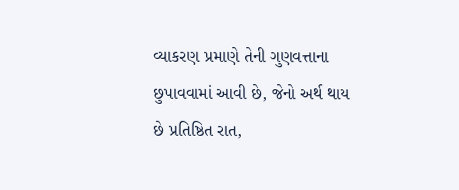વ્યાકરણ પ્રમાણે તેની ગુણવત્તાના છુપાવવામાં આવી છે, જેનો અર્થ થાય છે પ્રતિષ્ઠિત રાત,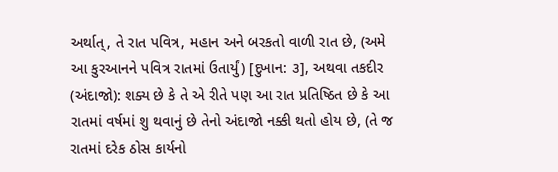અર્થાત્, તે રાત પવિત્ર, મહાન અને બરકતો વાળી રાત છે, (અમે આ કુરઆનને પવિત્ર રાતમાં ઉતાર્યું) [દુખાન: ૩], અથવા તકદીર (અંદાજો): શક્ય છે કે તે એ રીતે પણ આ રાત પ્રતિષ્ઠિત છે કે આ રાતમાં વર્ષમાં શુ થવાનું છે તેનો અંદાજો નક્કી થતો હોય છે, (તે જ રાતમાં દરેક ઠોસ કાર્યનો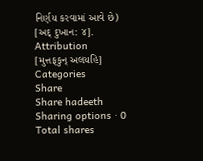નિર્ણય કરવામાં આવે છે) [અદ્ દુખાન: ૪].
Attribution
[મુત્તફકુન્ અલયહિ]
Categories
Share
Share hadeeth
Sharing options · 0 Total shares